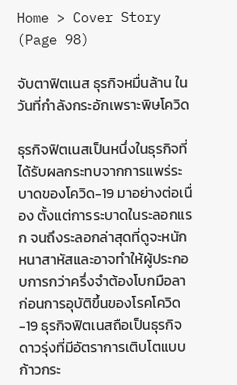Home > Cover Story (Page 98)

จับตาฟิตเนส ธุรกิจหมื่นล้าน ในวันที่กำลังกระอักเพราะพิษโควิด

ธุรกิจฟิตเนสเป็นหนึ่งในธุรกิจที่ได้รับผลกระทบจากการแพร่ระบาดของโควิด-19 มาอย่างต่อเนื่อง ตั้งแต่การระบาดในระลอกแรก จนถึงระลอกล่าสุดที่ดูจะหนักหนาสาหัสและอาจทำให้ผู้ประกอบการกว่าครึ่งจำต้องโบกมือลา ก่อนการอุบัติขึ้นของโรคโควิด-19 ธุรกิจฟิตเนสถือเป็นธุรกิจดาวรุ่งที่มีอัตราการเติบโตแบบก้าวกระ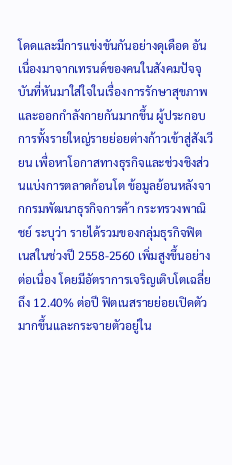โดดและมีการแข่งขันกันอย่างดุเดือด อันเนื่องมาจากเทรนด์ของคนในสังคมปัจจุบันที่หันมาใส่ใจในเรื่องการรักษาสุขภาพและออกกำลังกายกันมากขึ้น ผู้ประกอบการทั้งรายใหญ่รายย่อยต่างก้าวเข้าสู่สังเวียน เพื่อหาโอกาสทางธุรกิจและช่วงชิงส่วนแบ่งการตลาดก้อนโต ข้อมูลย้อนหลังจากกรมพัฒนาธุรกิจการค้า กระทรวงพาณิชย์ ระบุว่า รายได้รวมของกลุ่มธุรกิจฟิตเนสในช่วงปี 2558-2560 เพิ่มสูงขึ้นอย่างต่อเนื่อง โดยมีอัตราการเจริญเติบโตเฉลี่ยถึง 12.40% ต่อปี ฟิตเนสรายย่อยเปิดตัวมากขึ้นและกระจายตัวอยู่ใน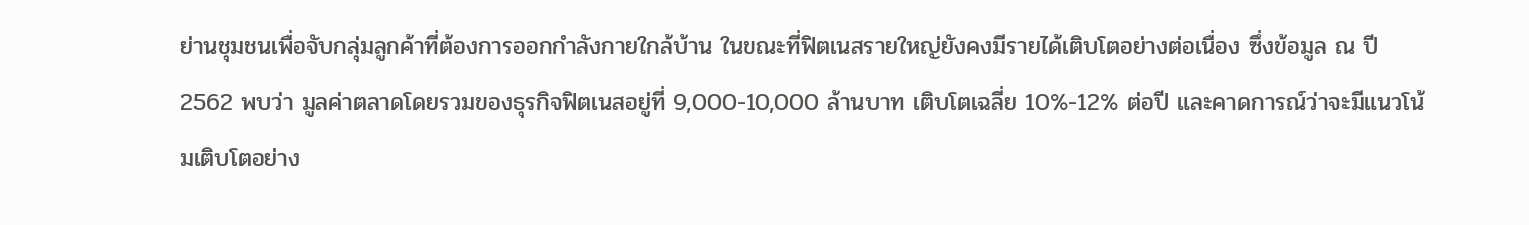ย่านชุมชนเพื่อจับกลุ่มลูกค้าที่ต้องการออกกำลังกายใกล้บ้าน ในขณะที่ฟิตเนสรายใหญ่ยังคงมีรายได้เติบโตอย่างต่อเนื่อง ซึ่งข้อมูล ณ ปี 2562 พบว่า มูลค่าตลาดโดยรวมของธุรกิจฟิตเนสอยู่ที่ 9,000-10,000 ล้านบาท เติบโตเฉลี่ย 10%-12% ต่อปี และคาดการณ์ว่าจะมีแนวโน้มเติบโตอย่าง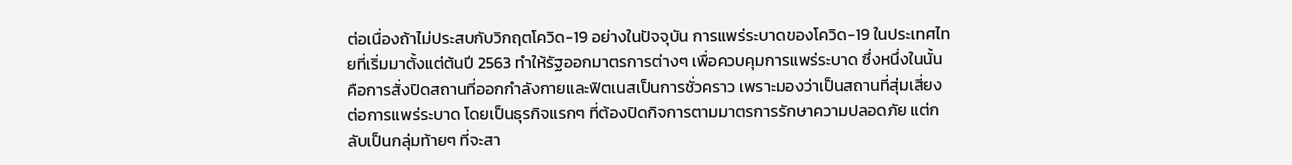ต่อเนื่องถ้าไม่ประสบกับวิกฤตโควิด-19 อย่างในปัจจุบัน การแพร่ระบาดของโควิด-19 ในประเทศไทยที่เริ่มมาตั้งแต่ต้นปี 2563 ทำให้รัฐออกมาตรการต่างๆ เพื่อควบคุมการแพร่ระบาด ซึ่งหนึ่งในนั้นคือการสั่งปิดสถานที่ออกกำลังกายและฟิตเนสเป็นการชั่วคราว เพราะมองว่าเป็นสถานที่สุ่มเสี่ยงต่อการแพร่ระบาด โดยเป็นธุรกิจแรกๆ ที่ต้องปิดกิจการตามมาตรการรักษาความปลอดภัย แต่กลับเป็นกลุ่มท้ายๆ ที่จะสา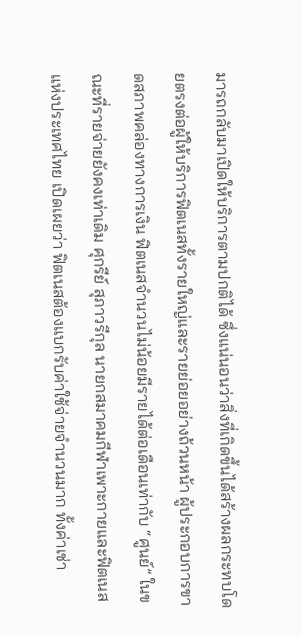มารถกลับมาเปิดให้บริการตามปกติได้ ซึ่งแน่นอนว่าสิ่งที่เกิดขึ้นได้สร้างผลกระทบโดยตรงต่อผู้ให้บริการฟิตเนสทั้งรายใหญ่และรายย่อยอย่างถ้วนหน้า ผู้ประกอบการขาดสภาพคล่องทางการเงิน ฟิตเนสจำนวนไม่น้อยมีรายได้ต่อเดือนเท่ากับ “ศูนย์” ในขณะที่รายจ่ายยังคงเท่าเดิม ศุกรีย์ สุภาวรีกุล นายกสมาคมกีฬาเพาะกายและฟิตเนสแห่งประเทศไทย เปิดเผยว่า ฟิตเนสต้องแบกรับค่าใช้จ่ายจำนวนมาก ทั้งค่าเช่า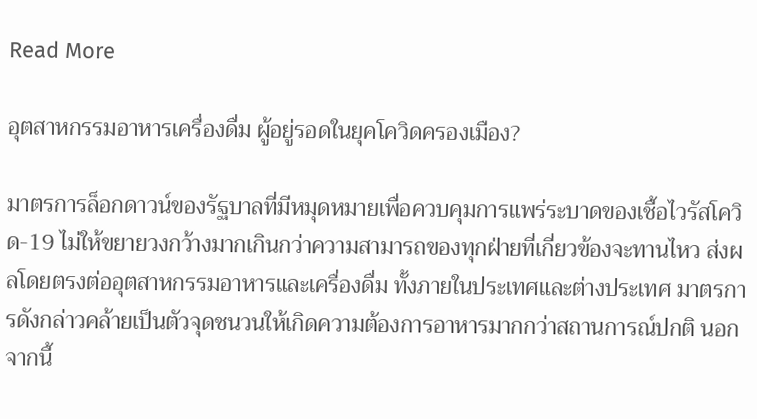Read More

อุตสาหกรรมอาหารเครื่องดื่ม ผู้อยู่รอดในยุคโควิดครองเมือง?

มาตรการล็อกดาวน์ของรัฐบาลที่มีหมุดหมายเพื่อควบคุมการแพร่ระบาดของเชื้อไวรัสโควิด-19 ไม่ให้ขยายวงกว้างมากเกินกว่าความสามารถของทุกฝ่ายที่เกี่ยวข้องจะทานไหว ส่งผลโดยตรงต่ออุตสาหกรรมอาหารและเครื่องดื่ม ทั้งภายในประเทศและต่างประเทศ มาตรการดังกล่าวคล้ายเป็นตัวจุดชนวนให้เกิดความต้องการอาหารมากกว่าสถานการณ์ปกติ นอกจากนี้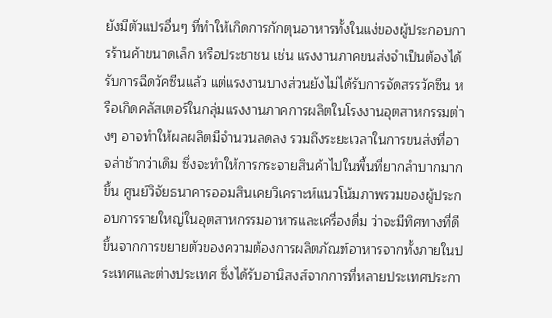ยังมีตัวแปรอื่นๆ ที่ทำให้เกิดการกักตุนอาหารทั้งในแง่ของผู้ประกอบการร้านค้าขนาดเล็ก หรือประชาชน เช่น แรงงานภาคขนส่งจำเป็นต้องได้รับการฉีดวัคซีนแล้ว แต่แรงงานบางส่วนยังไม่ได้รับการจัดสรรวัคซีน หรือเกิดคลัสเตอร์ในกลุ่มแรงงานภาคการผลิตในโรงงานอุตสาหกรรมต่างๆ อาจทำให้ผลผลิตมีจำนวนลดลง รวมถึงระยะเวลาในการขนส่งที่อาจล่าช้ากว่าเดิม ซึ่งจะทำให้การกระจายสินค้าไปในพื้นที่ยากลำบากมากขึ้น ศูนย์วิจัยธนาคารออมสินเคยวิเคราะห์แนวโน้มภาพรวมของผู้ประกอบการรายใหญ่ในอุตสาหกรรมอาหารและเครื่องดื่ม ว่าจะมีทิศทางที่ดีขึ้นจากการขยายตัวของความต้องการผลิตภัณฑ์อาหารจากทั้งภายในประเทศและต่างประเทศ ซึ่งได้รับอานิสงส์จากการที่หลายประเทศประกา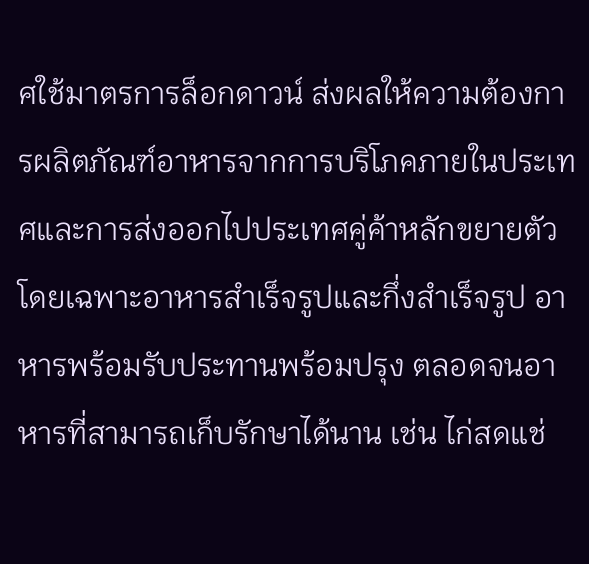ศใช้มาตรการล็อกดาวน์ ส่งผลให้ความต้องการผลิตภัณฑ์อาหารจากการบริโภคภายในประเทศและการส่งออกไปประเทศคู่ค้าหลักขยายตัว โดยเฉพาะอาหารสำเร็จรูปและกึ่งสำเร็จรูป อาหารพร้อมรับประทานพร้อมปรุง ตลอดจนอาหารที่สามารถเก็บรักษาได้นาน เช่น ไก่สดแช่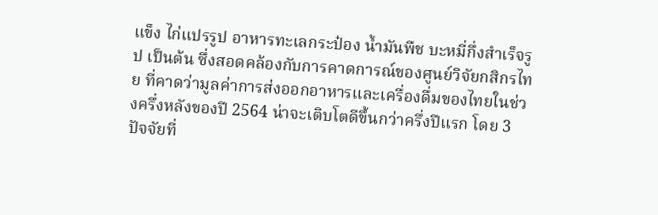แข็ง ไก่แปรรูป อาหารทะเลกระป๋อง น้ำมันพืช บะหมี่กึ่งสำเร็จรูป เป็นต้น ซึ่งสอดคล้องกับการคาดการณ์ของศูนย์วิจัยกสิกรไทย ที่คาดว่ามูลค่าการส่งออกอาหารและเครื่องดื่มของไทยในช่วงครึ่งหลังของปี 2564 น่าจะเติบโตดีขึ้นกว่าครึ่งปีแรก โดย 3 ปัจจัยที่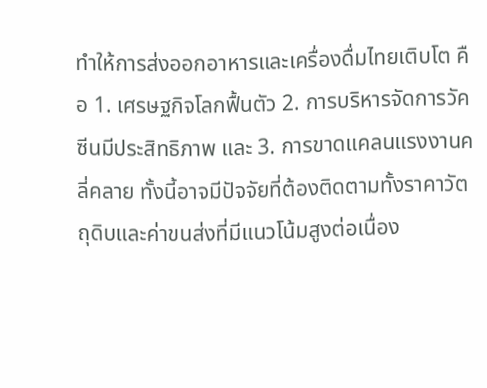ทำให้การส่งออกอาหารและเครื่องดื่มไทยเติบโต คือ 1. เศรษฐกิจโลกฟื้นตัว 2. การบริหารจัดการวัคซีนมีประสิทธิภาพ และ 3. การขาดแคลนแรงงานคลี่คลาย ทั้งนี้อาจมีปัจจัยที่ต้องติดตามทั้งราคาวัตถุดิบและค่าขนส่งที่มีแนวโน้มสูงต่อเนื่อง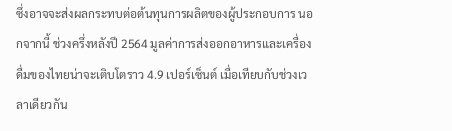ซึ่งอาจจะส่งผลกระทบต่อต้นทุนการผลิตของผู้ประกอบการ นอกจากนี้ ช่วงครึ่งหลังปี 2564 มูลค่าการส่งออกอาหารและเครื่องดื่มของไทยน่าจะเติบโตราว 4.9 เปอร์เซ็นต์ เมื่อเทียบกับช่วงเวลาเดียวกัน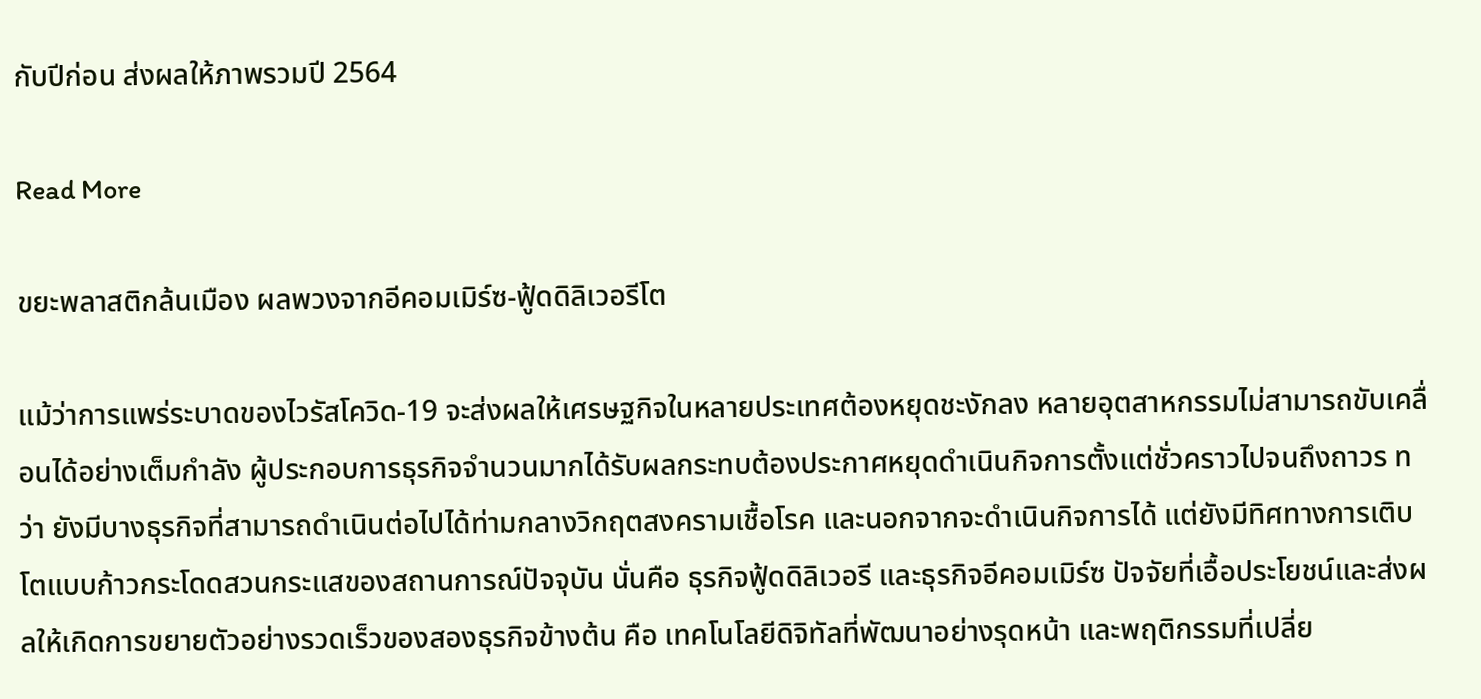กับปีก่อน ส่งผลให้ภาพรวมปี 2564

Read More

ขยะพลาสติกล้นเมือง ผลพวงจากอีคอมเมิร์ซ-ฟู้ดดิลิเวอรีโต

แม้ว่าการแพร่ระบาดของไวรัสโควิด-19 จะส่งผลให้เศรษฐกิจในหลายประเทศต้องหยุดชะงักลง หลายอุตสาหกรรมไม่สามารถขับเคลื่อนได้อย่างเต็มกำลัง ผู้ประกอบการธุรกิจจำนวนมากได้รับผลกระทบต้องประกาศหยุดดำเนินกิจการตั้งแต่ชั่วคราวไปจนถึงถาวร ทว่า ยังมีบางธุรกิจที่สามารถดำเนินต่อไปได้ท่ามกลางวิกฤตสงครามเชื้อโรค และนอกจากจะดำเนินกิจการได้ แต่ยังมีทิศทางการเติบโตแบบก้าวกระโดดสวนกระแสของสถานการณ์ปัจจุบัน นั่นคือ ธุรกิจฟู้ดดิลิเวอรี และธุรกิจอีคอมเมิร์ซ ปัจจัยที่เอื้อประโยชน์และส่งผลให้เกิดการขยายตัวอย่างรวดเร็วของสองธุรกิจข้างต้น คือ เทคโนโลยีดิจิทัลที่พัฒนาอย่างรุดหน้า และพฤติกรรมที่เปลี่ย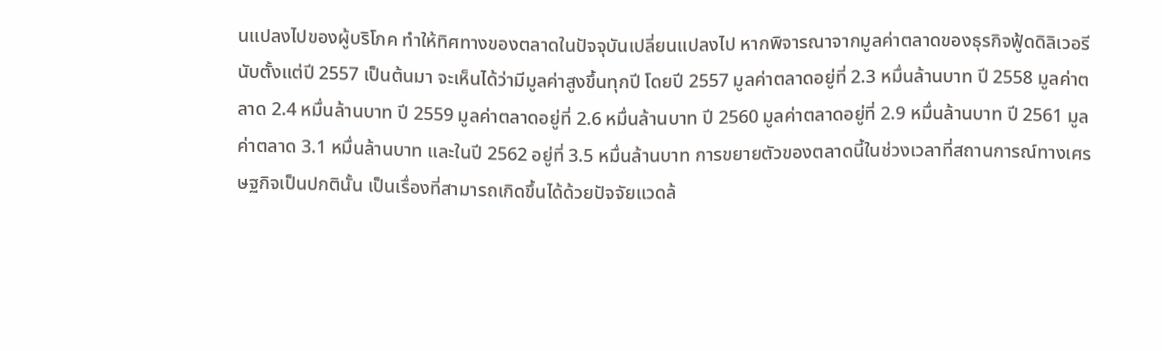นแปลงไปของผู้บริโภค ทำให้ทิศทางของตลาดในปัจจุบันเปลี่ยนแปลงไป หากพิจารณาจากมูลค่าตลาดของธุรกิจฟู้ดดิลิเวอรีนับตั้งแต่ปี 2557 เป็นต้นมา จะเห็นได้ว่ามีมูลค่าสูงขึ้นทุกปี โดยปี 2557 มูลค่าตลาดอยู่ที่ 2.3 หมื่นล้านบาท ปี 2558 มูลค่าตลาด 2.4 หมื่นล้านบาท ปี 2559 มูลค่าตลาดอยู่ที่ 2.6 หมื่นล้านบาท ปี 2560 มูลค่าตลาดอยู่ที่ 2.9 หมื่นล้านบาท ปี 2561 มูลค่าตลาด 3.1 หมื่นล้านบาท และในปี 2562 อยู่ที่ 3.5 หมื่นล้านบาท การขยายตัวของตลาดนี้ในช่วงเวลาที่สถานการณ์ทางเศรษฐกิจเป็นปกตินั้น เป็นเรื่องที่สามารถเกิดขึ้นได้ด้วยปัจจัยแวดล้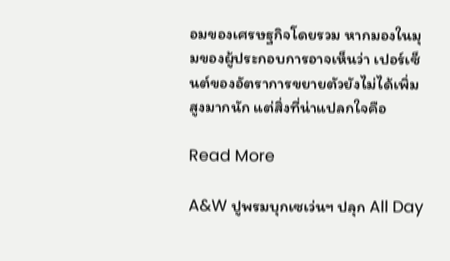อมของเศรษฐกิจโดยรวม หากมองในมุมของผู้ประกอบการอาจเห็นว่า เปอร์เซ็นต์ของอัตราการขยายตัวยังไม่ได้เพิ่มสูงมากนัก แต่สิ่งที่น่าแปลกใจคือ

Read More

A&W ปูพรมบุกเซเว่นฯ ปลุก All Day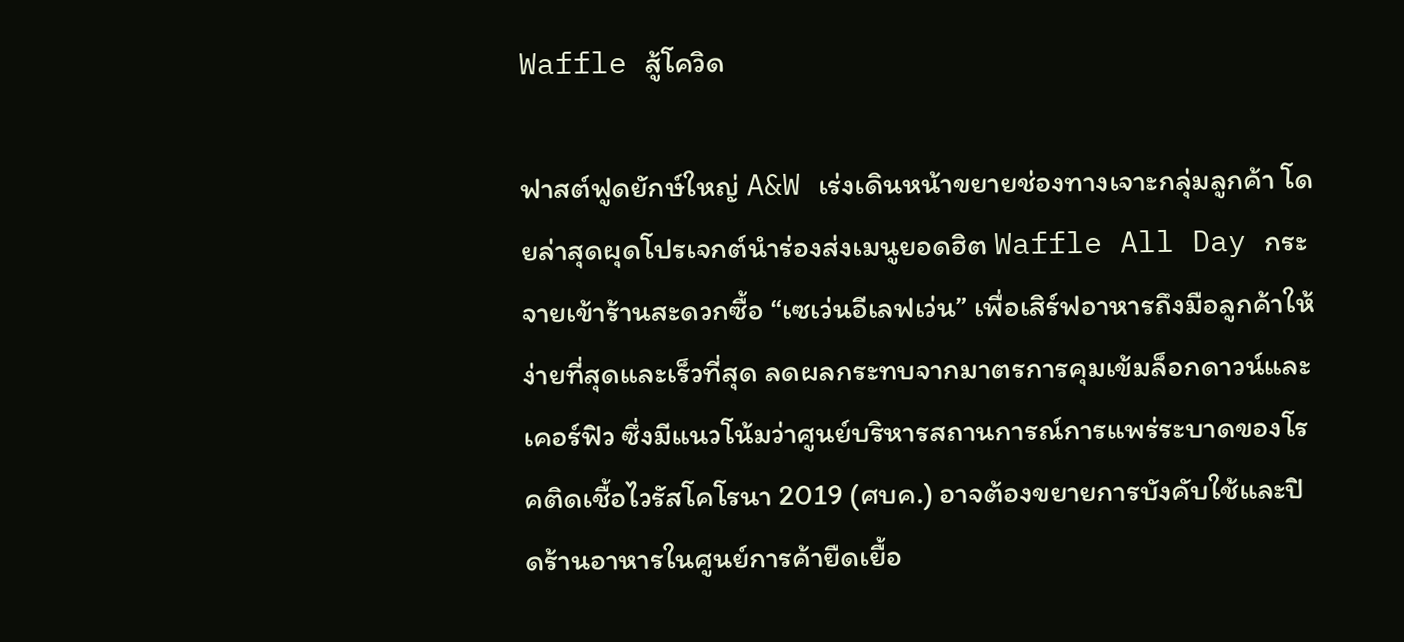Waffle สู้โควิด

ฟาสต์ฟูดยักษ์ใหญ่ A&W เร่งเดินหน้าขยายช่องทางเจาะกลุ่มลูกค้า โดยล่าสุดผุดโปรเจกต์นำร่องส่งเมนูยอดฮิต Waffle All Day กระจายเข้าร้านสะดวกซื้อ “เซเว่นอีเลฟเว่น” เพื่อเสิร์ฟอาหารถึงมือลูกค้าให้ง่ายที่สุดและเร็วที่สุด ลดผลกระทบจากมาตรการคุมเข้มล็อกดาวน์และเคอร์ฟิว ซึ่งมีแนวโน้มว่าศูนย์บริหารสถานการณ์การแพร่ระบาดของโรคติดเชื้อไวรัสโคโรนา 2019 (ศบค.) อาจต้องขยายการบังคับใช้และปิดร้านอาหารในศูนย์การค้ายืดเยื้อ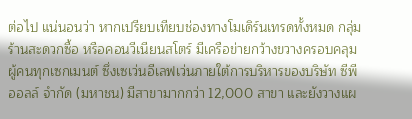ต่อไป แน่นอนว่า หากเปรียบเทียบช่องทางโมเดิร์นเทรดทั้งหมด กลุ่มร้านสะดวกซื้อ หรือคอนวีเนียนสโตร์ มีเครือข่ายกว้างขวางครอบคลุมผู้คนทุกเซกเมนต์ ซึ่งเซเว่นอีเลฟเว่นภายใต้การบริหารของบริษัท ซีพีออลล์ จำกัด (มหาชน) มีสาขามากกว่า 12,000 สาขา และยังวางแผ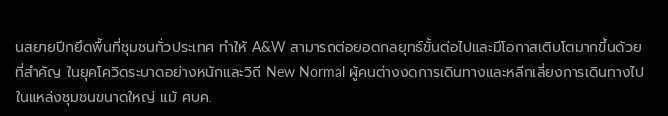นสยายปีกยึดพื้นที่ชุมชนทั่วประเทศ ทำให้ A&W สามารถต่อยอดกลยุทธ์ขั้นต่อไปและมีโอกาสเติบโตมากขึ้นด้วย ที่สำคัญ ในยุคโควิดระบาดอย่างหนักและวิถี New Normal ผู้คนต่างงดการเดินทางและหลีกเลี่ยงการเดินทางไปในแหล่งชุมชนขนาดใหญ่ แม้ ศบค.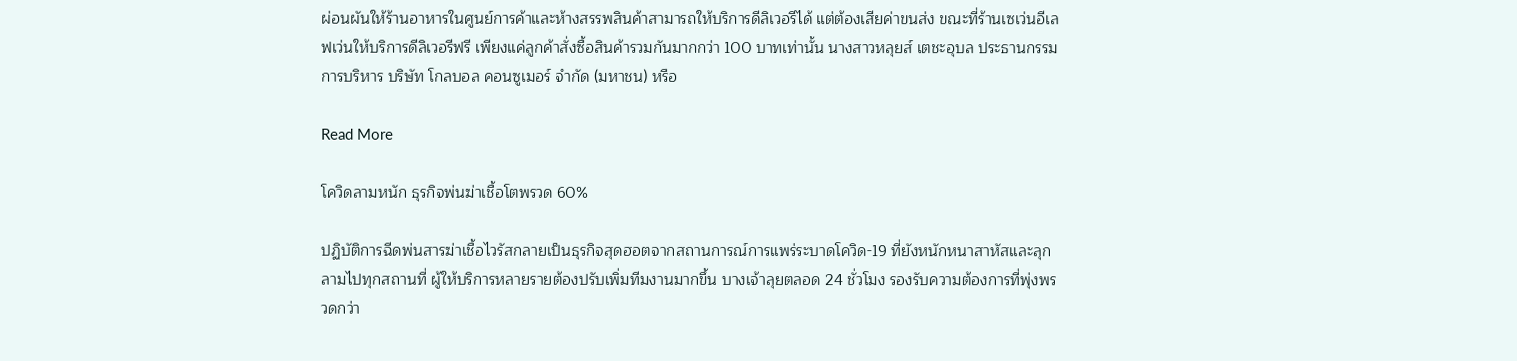ผ่อนผันให้ร้านอาหารในศูนย์การค้าและห้างสรรพสินค้าสามารถให้บริการดีลิเวอรีได้ แต่ต้องเสียค่าขนส่ง ขณะที่ร้านเซเว่นอีเลฟเว่นให้บริการดีลิเวอรีฟรี เพียงแค่ลูกค้าสั่งซื้อสินค้ารวมกันมากกว่า 100 บาทเท่านั้น นางสาวหลุยส์ เตชะอุบล ประธานกรรมการบริหาร บริษัท โกลบอล คอนซูเมอร์ จำกัด (มหาชน) หรือ

Read More

โควิดลามหนัก ธุรกิจพ่นฆ่าเชื้อโตพรวด 60%

ปฏิบัติการฉีดพ่นสารฆ่าเชื้อไวรัสกลายเป็นธุรกิจสุดฮอตจากสถานการณ์การแพร่ระบาดโควิด-19 ที่ยังหนักหนาสาหัสและลุกลามไปทุกสถานที่ ผู้ให้บริการหลายรายต้องปรับเพิ่มทีมงานมากขึ้น บางเจ้าลุยตลอด 24 ชั่วโมง รองรับความต้องการที่พุ่งพรวดกว่า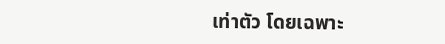เท่าตัว โดยเฉพาะ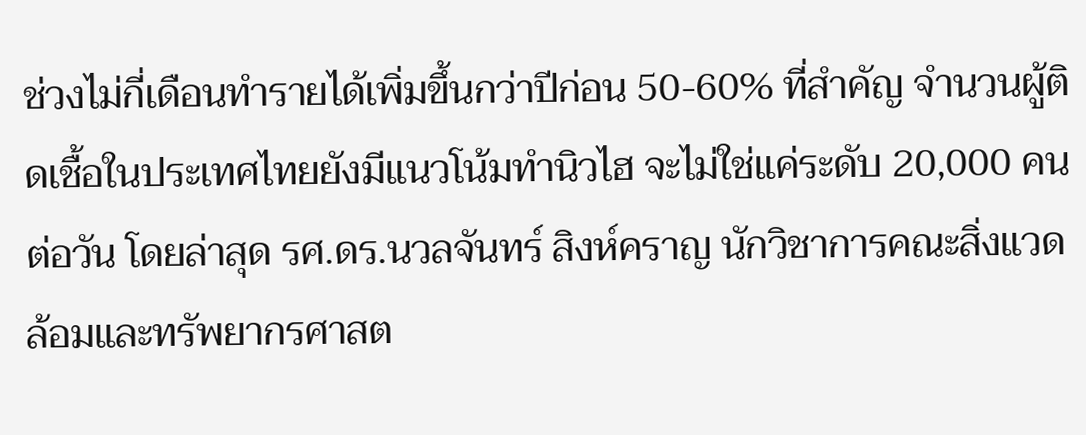ช่วงไม่กี่เดือนทำรายได้เพิ่มขึ้นกว่าปีก่อน 50-60% ที่สำคัญ จำนวนผู้ติดเชื้อในประเทศไทยยังมีแนวโน้มทำนิวไฮ จะไม่ใช่แค่ระดับ 20,000 คนต่อวัน โดยล่าสุด รศ.ดร.นวลจันทร์ สิงห์คราญ นักวิชาการคณะสิ่งแวดล้อมและทรัพยากรศาสต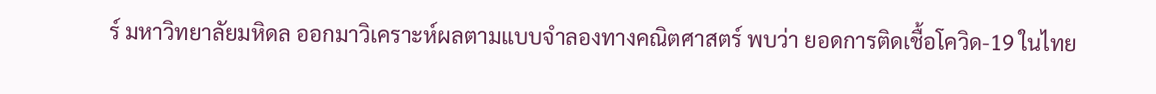ร์ มหาวิทยาลัยมหิดล ออกมาวิเคราะห์ผลตามแบบจำลองทางคณิตศาสตร์ พบว่า ยอดการติดเชื้อโควิด-19 ในไทย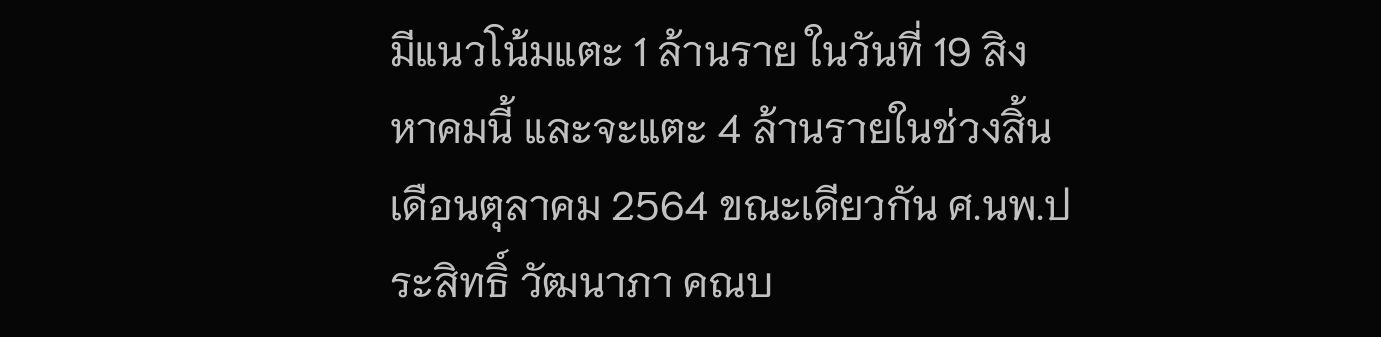มีแนวโน้มแตะ 1 ล้านราย ในวันที่ 19 สิงหาคมนี้ และจะแตะ 4 ล้านรายในช่วงสิ้นเดือนตุลาคม 2564 ขณะเดียวกัน ศ.นพ.ประสิทธิ์ วัฒนาภา คณบ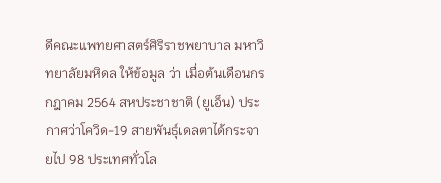ดีคณะแพทยศาสตร์ศิริราชพยาบาล มหาวิทยาลัยมหิดล ให้ข้อมูล ว่า เมื่อต้นเดือนกรกฎาคม 2564 สหประชาชาติ (ยูเอ็น) ประกาศว่าโควิด-19 สายพันธุ์เดลตาได้กระจายไป 98 ประเทศทั่วโล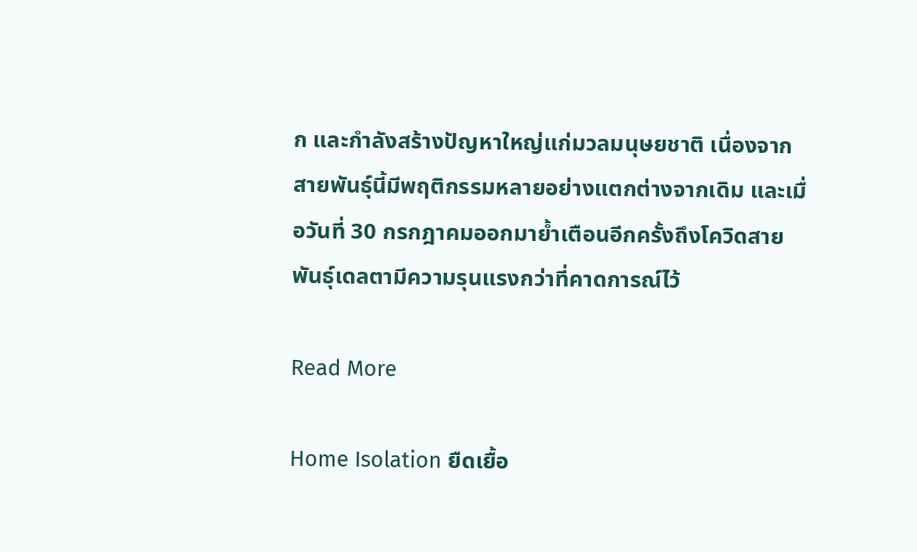ก และกำลังสร้างปัญหาใหญ่แก่มวลมนุษยชาติ เนื่องจากสายพันธุ์นี้มีพฤติกรรมหลายอย่างแตกต่างจากเดิม และเมื่อวันที่ 30 กรกฎาคมออกมาย้ำเตือนอีกครั้งถึงโควิดสายพันธุ์เดลตามีความรุนแรงกว่าที่คาดการณ์ไว้

Read More

Home Isolation ยืดเยื้อ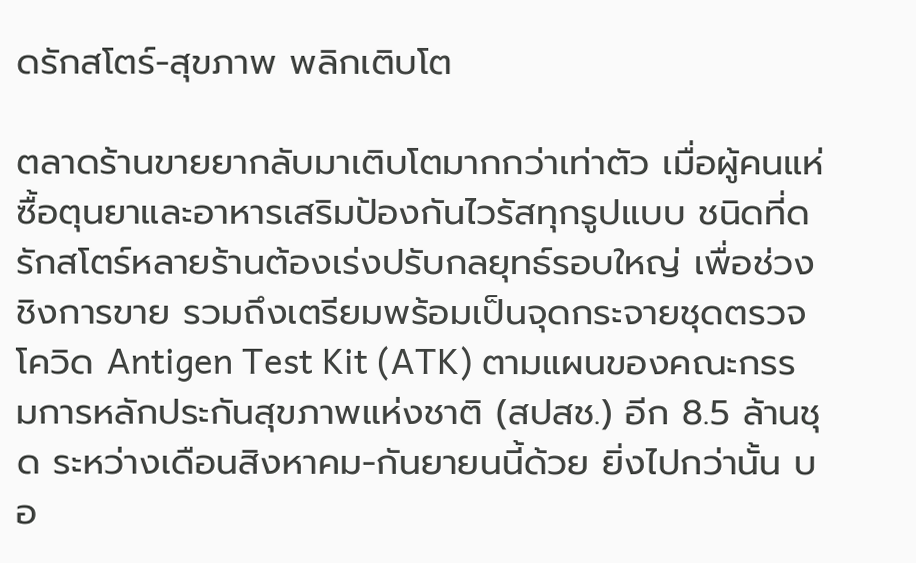ดรักสโตร์-สุขภาพ พลิกเติบโต

ตลาดร้านขายยากลับมาเติบโตมากกว่าเท่าตัว เมื่อผู้คนแห่ซื้อตุนยาและอาหารเสริมป้องกันไวรัสทุกรูปแบบ ชนิดที่ดรักสโตร์หลายร้านต้องเร่งปรับกลยุทธ์รอบใหญ่ เพื่อช่วงชิงการขาย รวมถึงเตรียมพร้อมเป็นจุดกระจายชุดตรวจโควิด Antigen Test Kit (ATK) ตามแผนของคณะกรรมการหลักประกันสุขภาพแห่งชาติ (สปสช.) อีก 8.5 ล้านชุด ระหว่างเดือนสิงหาคม-กันยายนนี้ด้วย ยิ่งไปกว่านั้น บอ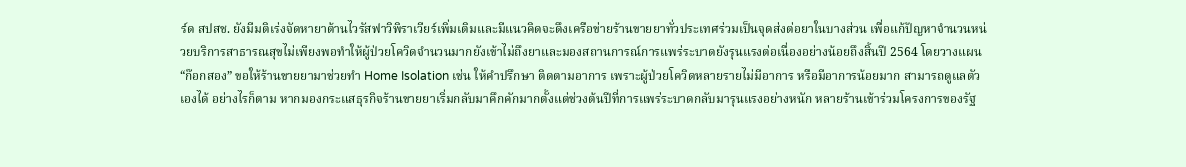ร์ด สปสช. ยังมีมติเร่งจัดหายาต้านไวรัสฟาวิพิราเวียร์เพิ่มเติมและมีแนวคิดจะดึงเครือข่ายร้านขายยาทั่วประเทศร่วมเป็นจุดส่งต่อยาในบางส่วน เพื่อแก้ปัญหาจำนวนหน่วยบริการสาธารณสุขไม่เพียงพอทำให้ผู้ป่วยโควิดจำนวนมากยังเข้าไม่ถึงยาและมองสถานการณ์การแพร่ระบาดยังรุนแรงต่อเนื่องอย่างน้อยถึงสิ้นปี 2564 โดยวางแผน “ก๊อกสอง” ขอให้ร้านขายยามาช่วยทำ Home Isolation เช่น ให้คำปรึกษา ติดตามอาการ เพราะผู้ป่วยโควิดหลายรายไม่มีอาการ หรือมีอาการน้อยมาก สามารถดูแลตัวเองได้ อย่างไรก็ตาม หากมองกระแสธุรกิจร้านขายยาเริ่มกลับมาคึกคักมากตั้งแต่ช่วงต้นปีที่การแพร่ระบาดกลับมารุนแรงอย่างหนัก หลายร้านเข้าร่วมโครงการของรัฐ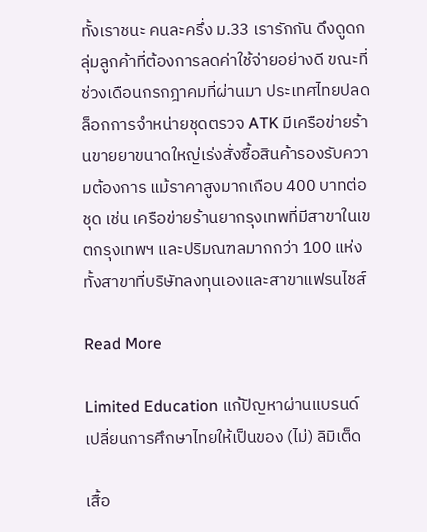ทั้งเราชนะ คนละครึ่ง ม.33 เรารักกัน ดึงดูดกลุ่มลูกค้าที่ต้องการลดค่าใช้จ่ายอย่างดี ขณะที่ช่วงเดือนกรกฎาคมที่ผ่านมา ประเทศไทยปลดล็อกการจำหน่ายชุดตรวจ ATK มีเครือข่ายร้านขายยาขนาดใหญ่เร่งสั่งซื้อสินค้ารองรับความต้องการ แม้ราคาสูงมากเกือบ 400 บาทต่อชุด เช่น เครือข่ายร้านยากรุงเทพที่มีสาขาในเขตกรุงเทพฯ และปริมณฑลมากกว่า 100 แห่ง ทั้งสาขาที่บริษัทลงทุนเองและสาขาแฟรนไชส์

Read More

Limited Education แก้ปัญหาผ่านแบรนด์ เปลี่ยนการศึกษาไทยให้เป็นของ (ไม่) ลิมิเต็ด

เสื้อ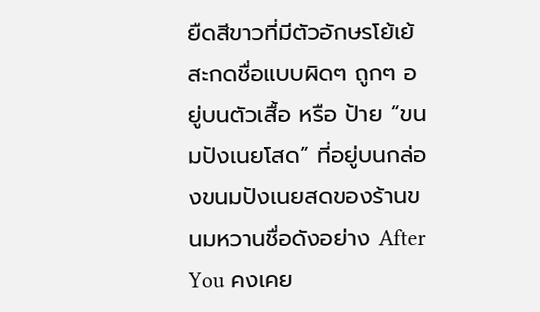ยืดสีขาวที่มีตัวอักษรโย้เย้สะกดชื่อแบบผิดๆ ถูกๆ อยู่บนตัวเสื้อ หรือ ป้าย “ขนมปังเนยโสด” ที่อยู่บนกล่องขนมปังเนยสดของร้านขนมหวานชื่อดังอย่าง After You คงเคย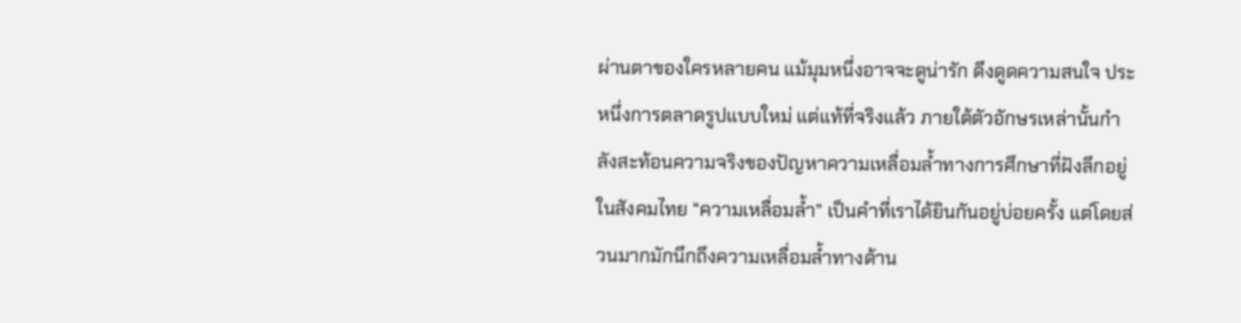ผ่านตาของใครหลายคน แม้มุมหนึ่งอาจจะดูน่ารัก ดึงดูดความสนใจ ประหนึ่งการตลาดรูปแบบใหม่ แต่แท้ที่จริงแล้ว ภายใต้ตัวอักษรเหล่านั้นกำลังสะท้อนความจริงของปัญหาความเหลื่อมล้ำทางการศึกษาที่ฝังลึกอยู่ในสังคมไทย “ความเหลื่อมล้ำ” เป็นคำที่เราได้ยินกันอยู่บ่อยครั้ง แต่โดยส่วนมากมักนึกถึงความเหลื่อมล้ำทางด้าน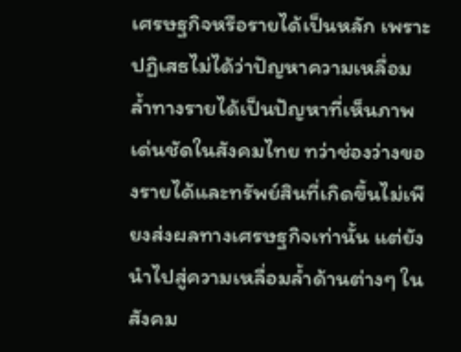เศรษฐกิจหรือรายได้เป็นหลัก เพราะปฏิเสธไม่ได้ว่าปัญหาความเหลื่อมล้ำทางรายได้เป็นปัญหาที่เห็นภาพเด่นชัดในสังคมไทย ทว่าช่องว่างของรายได้และทรัพย์สินที่เกิดขึ้นไม่เพียงส่งผลทางเศรษฐกิจเท่านั้น แต่ยังนำไปสู่ความเหลื่อมล้ำด้านต่างๆ ในสังคม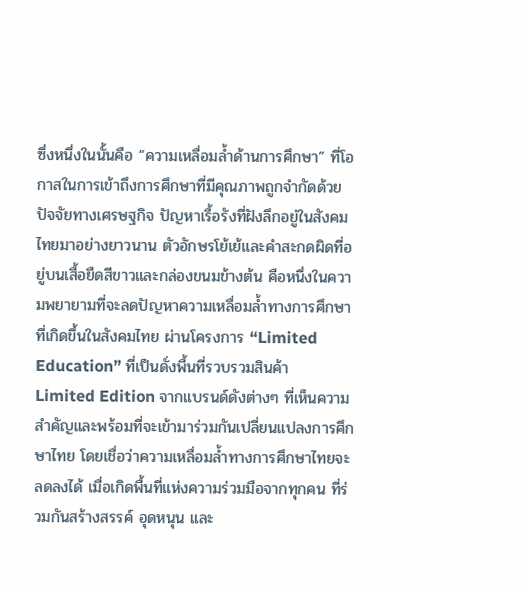ซึ่งหนึ่งในนั้นคือ “ความเหลื่อมล้ำด้านการศึกษา” ที่โอกาสในการเข้าถึงการศึกษาที่มีคุณภาพถูกจำกัดด้วยปัจจัยทางเศรษฐกิจ ปัญหาเรื้อรังที่ฝังลึกอยู่ในสังคมไทยมาอย่างยาวนาน ตัวอักษรโย้เย้และคำสะกดผิดที่อยู่บนเสื้อยืดสีขาวและกล่องขนมข้างต้น คือหนึ่งในความพยายามที่จะลดปัญหาความเหลื่อมล้ำทางการศึกษาที่เกิดขึ้นในสังคมไทย ผ่านโครงการ “Limited Education” ที่เป็นดั่งพื้นที่รวบรวมสินค้า Limited Edition จากแบรนด์ดังต่างๆ ที่เห็นความสำคัญและพร้อมที่จะเข้ามาร่วมกันเปลี่ยนแปลงการศึกษาไทย โดยเชื่อว่าความเหลื่อมล้ำทางการศึกษาไทยจะลดลงได้ เมื่อเกิดพื้นที่แห่งความร่วมมือจากทุกคน ที่ร่วมกันสร้างสรรค์ อุดหนุน และ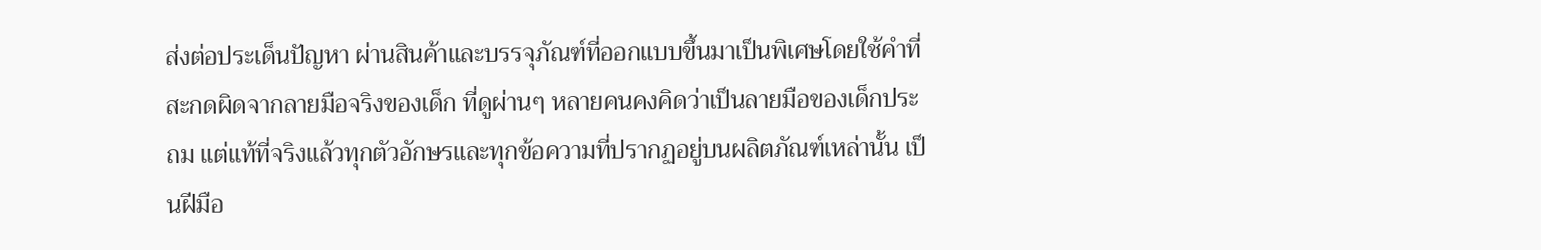ส่งต่อประเด็นปัญหา ผ่านสินค้าและบรรจุภัณฑ์ที่ออกแบบขึ้นมาเป็นพิเศษโดยใช้คำที่สะกดผิดจากลายมือจริงของเด็ก ที่ดูผ่านๆ หลายคนคงคิดว่าเป็นลายมือของเด็กประถม แต่แท้ที่จริงแล้วทุกตัวอักษรและทุกข้อความที่ปรากฏอยู่บนผลิตภัณฑ์เหล่านั้น เป็นฝีมือ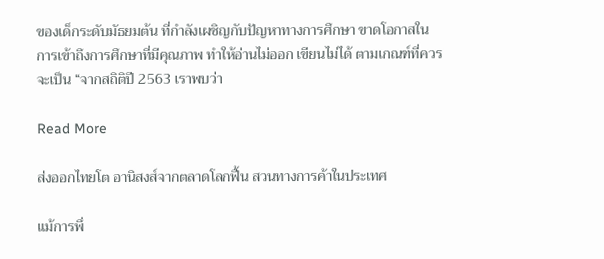ของเด็กระดับมัธยมต้น ที่กำลังเผชิญกับปัญหาทางการศึกษา ขาดโอกาสในการเข้าถึงการศึกษาที่มีคุณภาพ ทำให้อ่านไม่ออก เขียนไม่ได้ ตามเกณฑ์ที่ควรจะเป็น “จากสถิติปี 2563 เราพบว่า

Read More

ส่งออกไทยโต อานิสงส์จากตลาดโลกฟื้น สวนทางการค้าในประเทศ

แม้การพึ่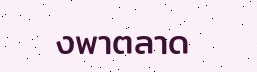งพาตลาด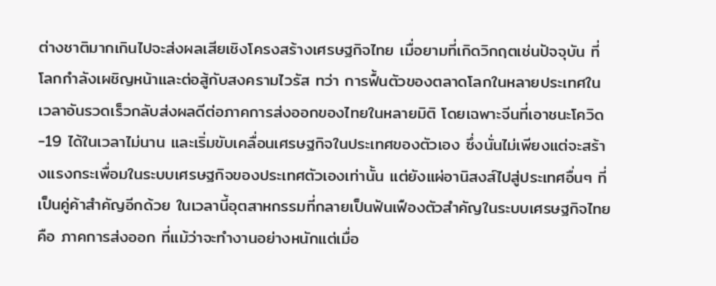ต่างชาติมากเกินไปจะส่งผลเสียเชิงโครงสร้างเศรษฐกิจไทย เมื่อยามที่เกิดวิกฤตเช่นปัจจุบัน ที่โลกกำลังเผชิญหน้าและต่อสู้กับสงครามไวรัส ทว่า การฟื้นตัวของตลาดโลกในหลายประเทศในเวลาอันรวดเร็วกลับส่งผลดีต่อภาคการส่งออกของไทยในหลายมิติ โดยเฉพาะจีนที่เอาชนะโควิด-19 ได้ในเวลาไม่นาน และเริ่มขับเคลื่อนเศรษฐกิจในประเทศของตัวเอง ซึ่งนั่นไม่เพียงแต่จะสร้างแรงกระเพื่อมในระบบเศรษฐกิจของประเทศตัวเองเท่านั้น แต่ยังแผ่อานิสงส์ไปสู่ประเทศอื่นๆ ที่เป็นคู่ค้าสำคัญอีกด้วย ในเวลานี้อุตสาหกรรมที่กลายเป็นฟันเฟืองตัวสำคัญในระบบเศรษฐกิจไทยคือ ภาคการส่งออก ที่แม้ว่าจะทำงานอย่างหนักแต่เมื่อ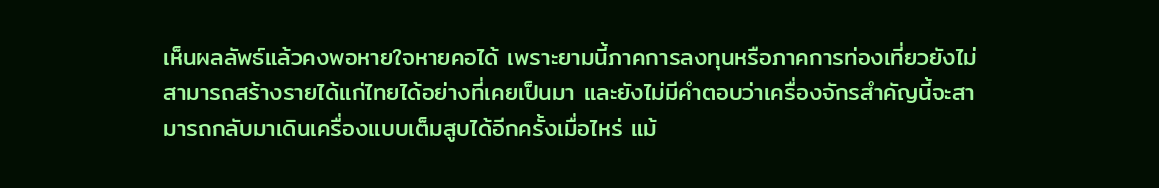เห็นผลลัพธ์แล้วคงพอหายใจหายคอได้ เพราะยามนี้ภาคการลงทุนหรือภาคการท่องเที่ยวยังไม่สามารถสร้างรายได้แก่ไทยได้อย่างที่เคยเป็นมา และยังไม่มีคำตอบว่าเครื่องจักรสำคัญนี้จะสามารถกลับมาเดินเครื่องแบบเต็มสูบได้อีกครั้งเมื่อไหร่ แม้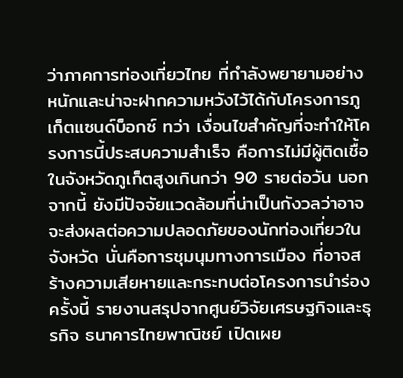ว่าภาคการท่องเที่ยวไทย ที่กำลังพยายามอย่างหนักและน่าจะฝากความหวังไว้ได้กับโครงการภูเก็ตแซนด์บ็อกซ์ ทว่า เงื่อนไขสำคัญที่จะทำให้โครงการนี้ประสบความสำเร็จ คือการไม่มีผู้ติดเชื้อในจังหวัดภูเก็ตสูงเกินกว่า 90 รายต่อวัน นอกจากนี้ ยังมีปัจจัยแวดล้อมที่น่าเป็นกังวลว่าอาจจะส่งผลต่อความปลอดภัยของนักท่องเที่ยวในจังหวัด นั่นคือการชุมนุมทางการเมือง ที่อาจสร้างความเสียหายและกระทบต่อโครงการนำร่องครั้งนี้ รายงานสรุปจากศูนย์วิจัยเศรษฐกิจและธุรกิจ ธนาคารไทยพาณิชย์ เปิดเผย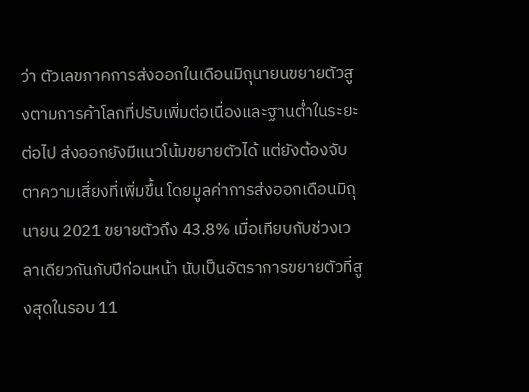ว่า ตัวเลขภาคการส่งออกในเดือนมิถุนายนขยายตัวสูงตามการค้าโลกที่ปรับเพิ่มต่อเนื่องและฐานต่ำในระยะต่อไป ส่งออกยังมีแนวโน้มขยายตัวได้ แต่ยังต้องจับตาความเสี่ยงที่เพิ่มขึ้น โดยมูลค่าการส่งออกเดือนมิถุนายน 2021 ขยายตัวถึง 43.8% เมื่อเทียบกับช่วงเวลาเดียวกันกับปีก่อนหน้า นับเป็นอัตราการขยายตัวที่สูงสุดในรอบ 11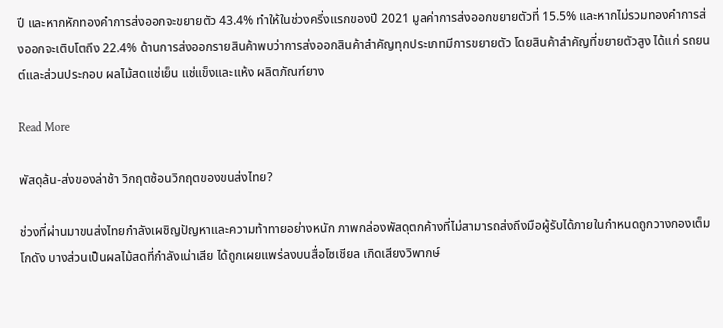ปี และหากหักทองคำการส่งออกจะขยายตัว 43.4% ทำให้ในช่วงครึ่งแรกของปี 2021 มูลค่าการส่งออกขยายตัวที่ 15.5% และหากไม่รวมทองคำการส่งออกจะเติบโตถึง 22.4% ด้านการส่งออกรายสินค้าพบว่าการส่งออกสินค้าสำคัญทุกประเภทมีการขยายตัว โดยสินค้าสำคัญที่ขยายตัวสูง ได้แก่ รถยนต์และส่วนประกอบ ผลไม้สดแช่เย็น แช่แข็งและแห้ง ผลิตภัณฑ์ยาง

Read More

พัสดุล้น-ส่งของล่าช้า วิกฤตซ้อนวิกฤตของขนส่งไทย?

ช่วงที่ผ่านมาขนส่งไทยกำลังเผชิญปัญหาและความท้าทายอย่างหนัก ภาพกล่องพัสดุตกค้างที่ไม่สามารถส่งถึงมือผู้รับได้ภายในกำหนดถูกวางกองเต็มโกดัง บางส่วนเป็นผลไม้สดที่กำลังเน่าเสีย ได้ถูกเผยแพร่ลงบนสื่อโซเชียล เกิดเสียงวิพากษ์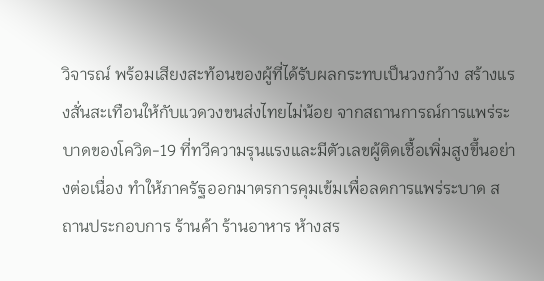วิจารณ์ พร้อมเสียงสะท้อนของผู้ที่ได้รับผลกระทบเป็นวงกว้าง สร้างแรงสั่นสะเทือนให้กับแวดวงขนส่งไทยไม่น้อย จากสถานการณ์การแพร่ระบาดของโควิด-19 ที่ทวีความรุนแรงและมีตัวเลขผู้ติดเชื้อเพิ่มสูงขึ้นอย่างต่อเนื่อง ทำให้ภาครัฐออกมาตรการคุมเข้มเพื่อลดการแพร่ระบาด สถานประกอบการ ร้านค้า ร้านอาหาร ห้างสร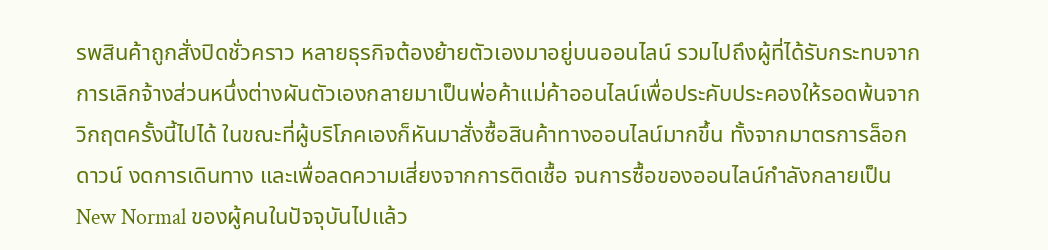รพสินค้าถูกสั่งปิดชั่วคราว หลายธุรกิจต้องย้ายตัวเองมาอยู่บนออนไลน์ รวมไปถึงผู้ที่ได้รับกระทบจากการเลิกจ้างส่วนหนึ่งต่างผันตัวเองกลายมาเป็นพ่อค้าแม่ค้าออนไลน์เพื่อประคับประคองให้รอดพ้นจากวิกฤตครั้งนี้ไปได้ ในขณะที่ผู้บริโภคเองก็หันมาสั่งซื้อสินค้าทางออนไลน์มากขึ้น ทั้งจากมาตรการล็อกดาวน์ งดการเดินทาง และเพื่อลดความเสี่ยงจากการติดเชื้อ จนการซื้อของออนไลน์กำลังกลายเป็น New Normal ของผู้คนในปัจจุบันไปแล้ว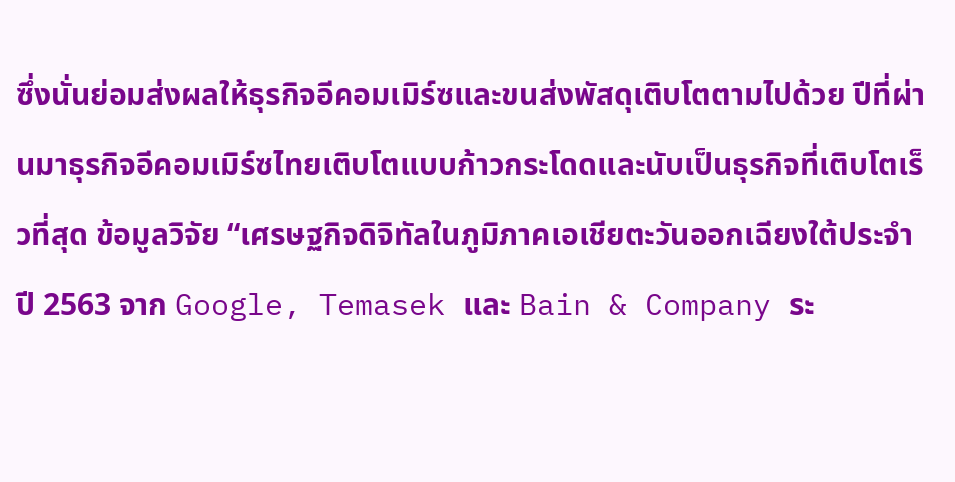ซึ่งนั่นย่อมส่งผลให้ธุรกิจอีคอมเมิร์ซและขนส่งพัสดุเติบโตตามไปด้วย ปีที่ผ่านมาธุรกิจอีคอมเมิร์ซไทยเติบโตแบบก้าวกระโดดและนับเป็นธุรกิจที่เติบโตเร็วที่สุด ข้อมูลวิจัย “เศรษฐกิจดิจิทัลในภูมิภาคเอเชียตะวันออกเฉียงใต้ประจำปี 2563 จาก Google, Temasek และ Bain & Company ระ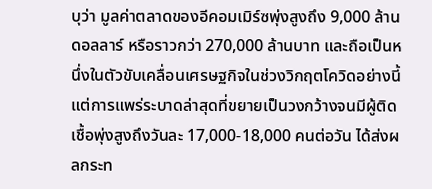บุว่า มูลค่าตลาดของอีคอมเมิร์ซพุ่งสูงถึง 9,000 ล้านดอลลาร์ หรือราวกว่า 270,000 ล้านบาท และถือเป็นหนึ่งในตัวขับเคลื่อนเศรษฐกิจในช่วงวิกฤตโควิดอย่างนี้ แต่การแพร่ระบาดล่าสุดที่ขยายเป็นวงกว้างจนมีผู้ติดเชื้อพุ่งสูงถึงวันละ 17,000-18,000 คนต่อวัน ได้ส่งผลกระท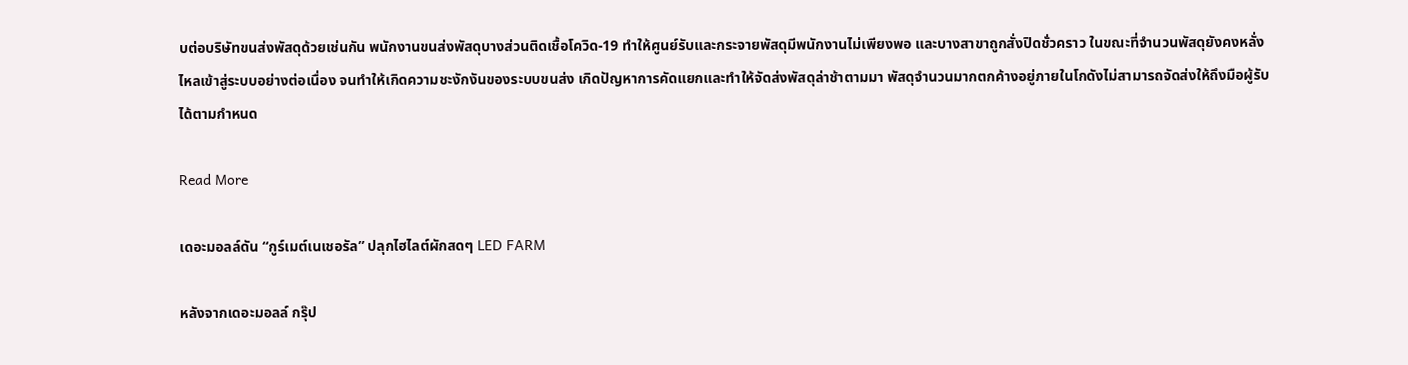บต่อบริษัทขนส่งพัสดุด้วยเช่นกัน พนักงานขนส่งพัสดุบางส่วนติดเชื้อโควิด-19 ทำให้ศูนย์รับและกระจายพัสดุมีพนักงานไม่เพียงพอ และบางสาขาถูกสั่งปิดชั่วคราว ในขณะที่จำนวนพัสดุยังคงหลั่งไหลเข้าสู่ระบบอย่างต่อเนื่อง จนทำให้เกิดความชะงักงันของระบบขนส่ง เกิดปัญหาการคัดแยกและทำให้จัดส่งพัสดุล่าช้าตามมา พัสดุจำนวนมากตกค้างอยู่ภายในโกดังไม่สามารถจัดส่งให้ถึงมือผู้รับได้ตามกำหนด

Read More

เดอะมอลล์ดัน “กูร์เมต์เนเชอรัล” ปลุกไฮไลต์ผักสดๆ LED FARM

หลังจากเดอะมอลล์ กรุ๊ป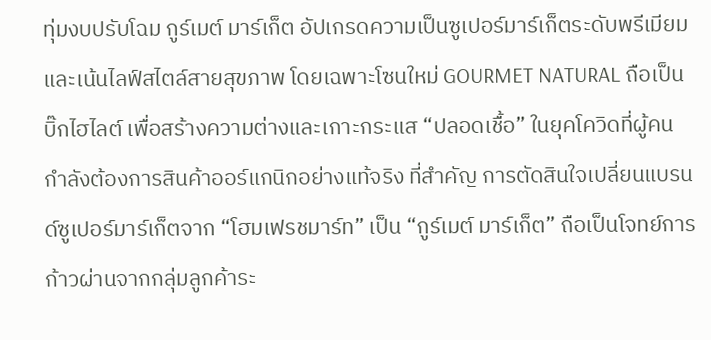ทุ่มงบปรับโฉม กูร์เมต์ มาร์เก็ต อัปเกรดความเป็นซูเปอร์มาร์เก็ตระดับพรีเมียมและเน้นไลฟ์สไตล์สายสุขภาพ โดยเฉพาะโซนใหม่ GOURMET NATURAL ถือเป็นบิ๊กไฮไลต์ เพื่อสร้างความต่างและเกาะกระแส “ปลอดเชื้อ” ในยุคโควิดที่ผู้คนกำลังต้องการสินค้าออร์แกนิกอย่างแท้จริง ที่สำคัญ การตัดสินใจเปลี่ยนแบรนด์ซูเปอร์มาร์เก็ตจาก “โฮมเฟรชมาร์ท” เป็น “กูร์เมต์ มาร์เก็ต” ถือเป็นโจทย์การก้าวผ่านจากกลุ่มลูกค้าระ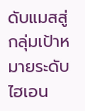ดับแมสสู่กลุ่มเป้าหมายระดับไฮเอน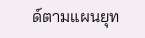ด์ตามแผนยุท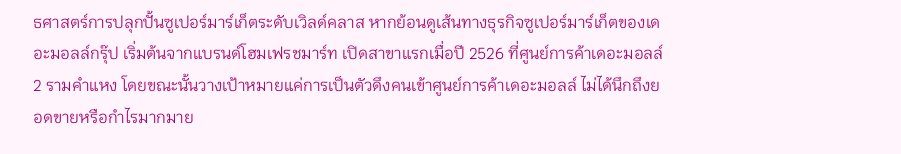ธศาสตร์การปลุกปั้นซูเปอร์มาร์เก็ตระดับเวิลด์คลาส หากย้อนดูเส้นทางธุรกิจซูเปอร์มาร์เก็ตของเดอะมอลล์กรุ๊ป เริ่มต้นจากแบรนด์โฮมเฟรชมาร์ท เปิดสาขาแรกเมื่อปี 2526 ที่ศูนย์การค้าเดอะมอลล์ 2 รามคำแหง โดยขณะนั้นวางเป้าหมายแค่การเป็นตัวดึงคนเข้าศูนย์การค้าเดอะมอลล์ ไม่ได้นึกถึงยอดขายหรือกำไรมากมาย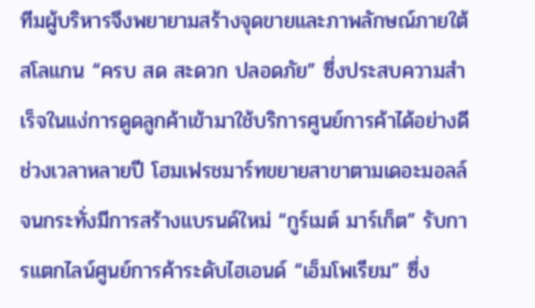ทีมผู้บริหารจึงพยายามสร้างจุดขายและภาพลักษณ์ภายใต้สโลแกน “ครบ สด สะดวก ปลอดภัย” ซึ่งประสบความสำเร็จในแง่การดูดลูกค้าเข้ามาใช้บริการศูนย์การค้าได้อย่างดี ช่วงเวลาหลายปี โฮมเฟรชมาร์ทขยายสาขาตามเดอะมอลล์ จนกระทั่งมีการสร้างแบรนด์ใหม่ “กูร์เมต์ มาร์เก็ต” รับการแตกไลน์ศูนย์การค้าระดับไฮเอนด์ “เอ็มโพเรียม” ซึ่ง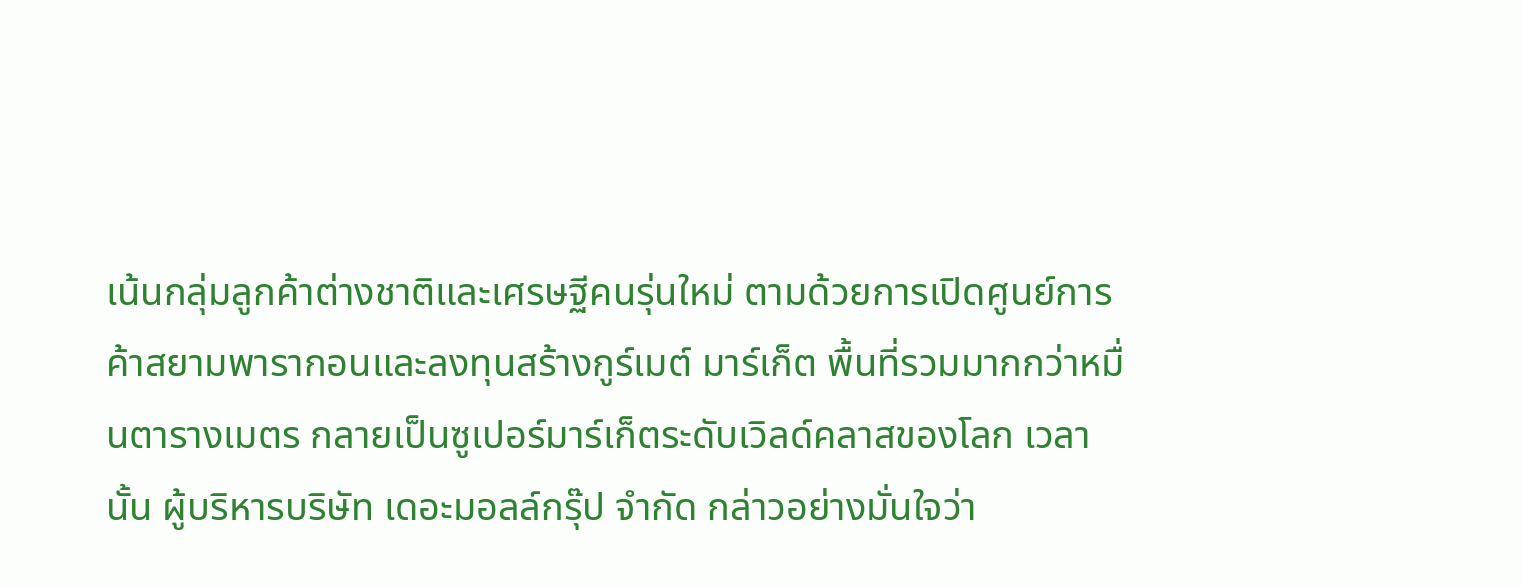เน้นกลุ่มลูกค้าต่างชาติและเศรษฐีคนรุ่นใหม่ ตามด้วยการเปิดศูนย์การค้าสยามพารากอนและลงทุนสร้างกูร์เมต์ มาร์เก็ต พื้นที่รวมมากกว่าหมื่นตารางเมตร กลายเป็นซูเปอร์มาร์เก็ตระดับเวิลด์คลาสของโลก เวลานั้น ผู้บริหารบริษัท เดอะมอลล์กรุ๊ป จำกัด กล่าวอย่างมั่นใจว่า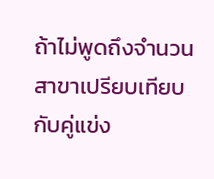ถ้าไม่พูดถึงจำนวนสาขาเปรียบเทียบกับคู่แข่ง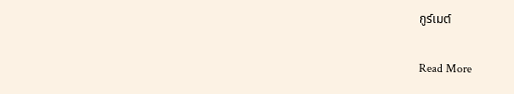กูร์เมต์

Read More